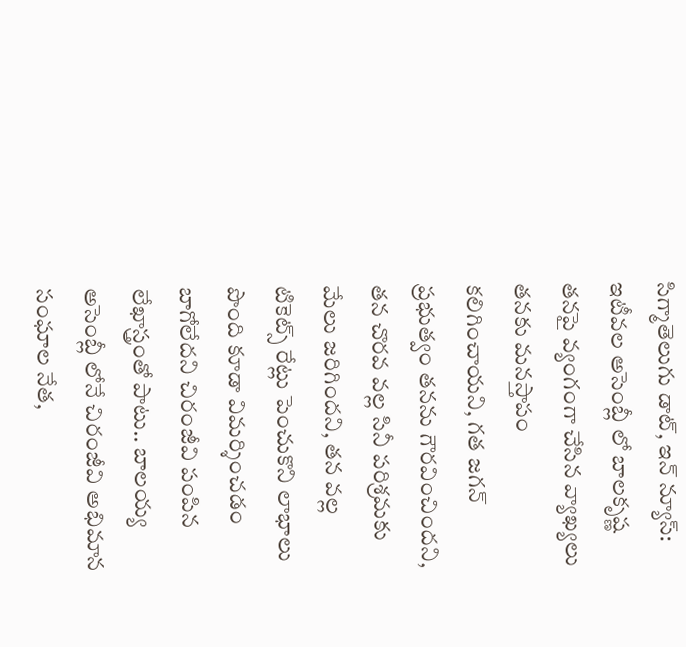సిగ్మాతెలుగు డాట్, ఇన్ న్యూస్: ఇటీవల అసెంబ్లీ లో బాలకృష్ణ తనపై వ్యంగంగా చేసిన వ్యాఖ్యలు తనకు మనస్తాపం కలిగించాయని, గత జగన్ ప్రభుత్వం తనను గౌరవించిందని, తన చొరవ వల్ల సినీ పరిశ్రమకు మేలు జరిగిందని, తన వల్ల టికెట్స్ రేట్లు పెంచుకొని లాభాలు పొంది కూడా విమర్శించడం బాగోలేదని చిరంజీవి పంపిన లేఖాస్త్రంతో పాటు.. బాలయ్య అసెంబ్లీ లోనే చిరంజీవి అభిమాన సంఘాల నేత,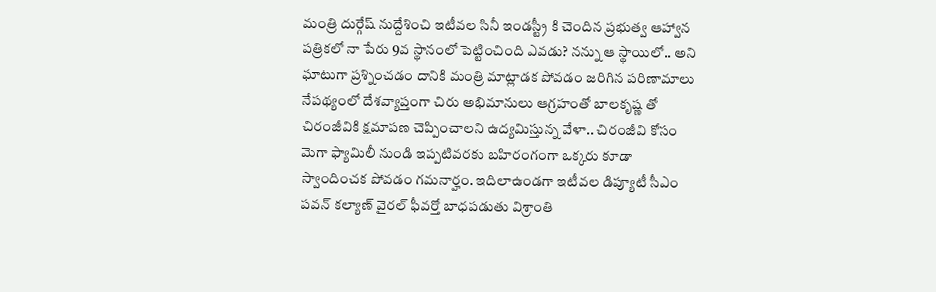మంత్రి దుర్గేష్ నుద్దేశించి ఇటీవల సినీ ఇండస్ట్రీ కి చెందిన ప్రభుత్వ ఆహ్వాన పత్రికలో నా పేరు 9వ స్థానంలో పెట్టించింది ఎవడు? నన్ను ఆ స్థాయిలో.. అని ఘాటుగా ప్రశ్నించడం దానికి మంత్రి మాట్లాడక పోవడం జరిగిన పరిణామాలు నేపథ్యంలో దేశవ్యాప్తంగా చిరు అభిమానులు ఆగ్రహంతో బాలకృష్ణ తో చిరంజీవికి క్షమాపణ చెప్పించాలని ఉద్యమిస్తున్న వేళా.. చిరంజీవి కోసం మెగా ఫ్యామిలీ నుండి ఇప్పటివరకు బహిరంగంగా ఒక్కరు కూడా స్వాందించక పోవడం గమనార్హం. ఇదిలాఉండగా ఇటీవల డిప్యూటీ సీఎం పవన్ కల్యాణ్ వైరల్ ఫీవర్తో బాధపడుతు విశ్రాంతి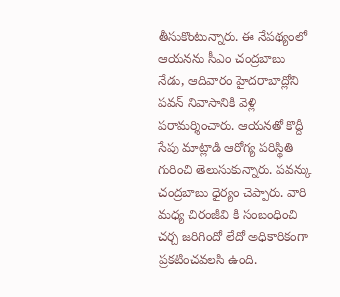తీసుకొంటున్నారు. ఈ నేపథ్యంలో ఆయనను సీఎం చంద్రబాబు నేడు, ఆదివారం హైదరాబాద్లోని పవన్ నివాసానికి వెళ్లి పరామర్శించారు. ఆయనతో కొద్దీ సేపు మాట్లాడి ఆరోగ్య పరిస్థితి గురించి తెలుసుకున్నారు. పవన్కు చంద్రబాబు ధైర్యం చెప్పారు. వారి మధ్య చిరంజీవి కి సంబంధించి చర్చ జరిగిందో లేదో అధికారికంగా ప్రకటించవలసి ఉంది.